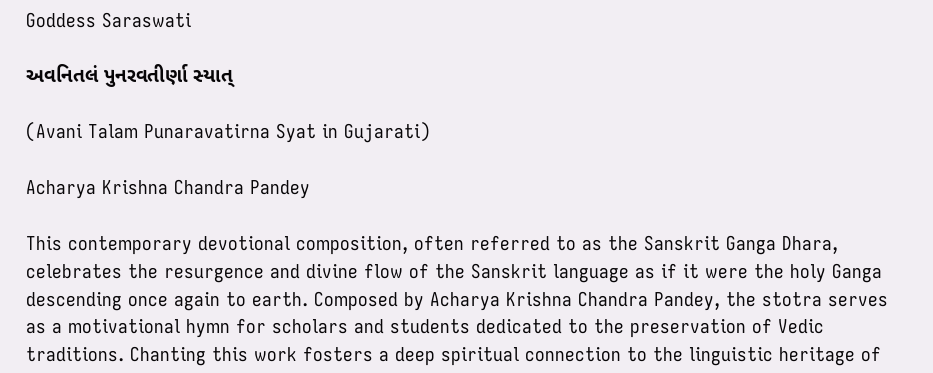Goddess Saraswati

અવનિતલં પુનરવતીર્ણા સ્યાત્

(Avani Talam Punaravatirna Syat in Gujarati)

Acharya Krishna Chandra Pandey

This contemporary devotional composition, often referred to as the Sanskrit Ganga Dhara, celebrates the resurgence and divine flow of the Sanskrit language as if it were the holy Ganga descending once again to earth. Composed by Acharya Krishna Chandra Pandey, the stotra serves as a motivational hymn for scholars and students dedicated to the preservation of Vedic traditions. Chanting this work fosters a deep spiritual connection to the linguistic heritage of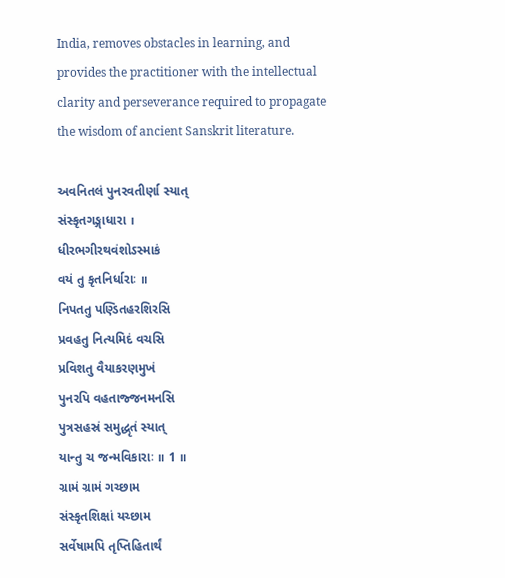India, removes obstacles in learning, and provides the practitioner with the intellectual clarity and perseverance required to propagate the wisdom of ancient Sanskrit literature.

અવનિતલં પુનરવતીર્ણા સ્યાત્
સંસ્કૃતગઙ્ગાધારા ।
ધીરભગીરથવંશોઽસ્માકં
વયં તુ કૃતનિર્ધારાઃ ॥
નિપતતુ પણ્ડિતહરશિરસિ
પ્રવહતુ નિત્યમિદં વચસિ
પ્રવિશતુ વૈયાકરણમુખં
પુનરપિ વહતાજ્જનમનસિ
પુત્રસહસ્રં સમુદ્ધૃતં સ્યાત્
યાન્તુ ચ જન્મવિકારાઃ ॥ 1 ॥
ગ્રામં ગ્રામં ગચ્છામ
સંસ્કૃતશિક્ષાં યચ્છામ
સર્વેષામપિ તૃપ્તિહિતાર્થં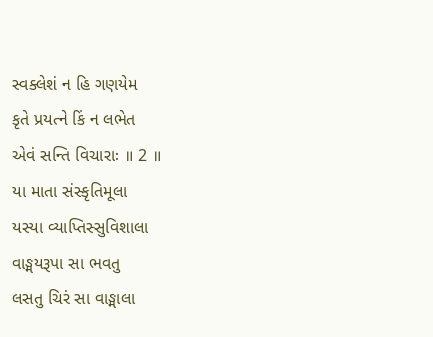સ્વક્લેશં ન હિ ગણયેમ
કૃતે પ્રયત્ને કિં ન લભેત
એવં સન્તિ વિચારાઃ ॥ 2 ॥
યા માતા સંસ્કૃતિમૂલા
યસ્યા વ્યાપ્તિસ્સુવિશાલા
વાઙ્મયરૂપા સા ભવતુ
લસતુ ચિરં સા વાઙ્માલા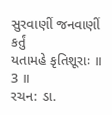સુરવાણીં જનવાણીં કર્તું
યતામહે કૃતિશૂરાઃ ॥ 3 ॥
રચન: ડા.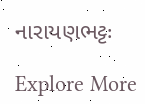નારાયણભટ્ટઃ

Explore More